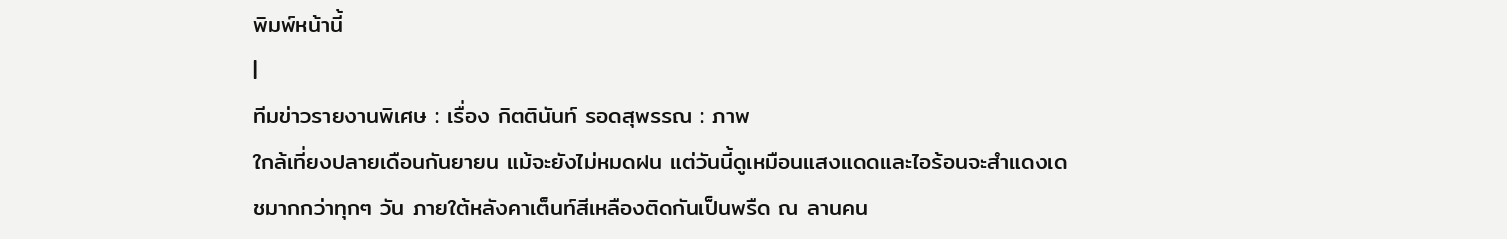พิมพ์หน้านี้
|
ทีมข่าวรายงานพิเศษ : เรื่อง กิตตินันท์ รอดสุพรรณ : ภาพ
ใกล้เที่ยงปลายเดือนกันยายน แม้จะยังไม่หมดฝน แต่วันนี้ดูเหมือนแสงแดดและไอร้อนจะสำแดงเดชมากกว่าทุกๆ วัน ภายใต้หลังคาเต็นท์สีเหลืองติดกันเป็นพรืด ณ ลานคน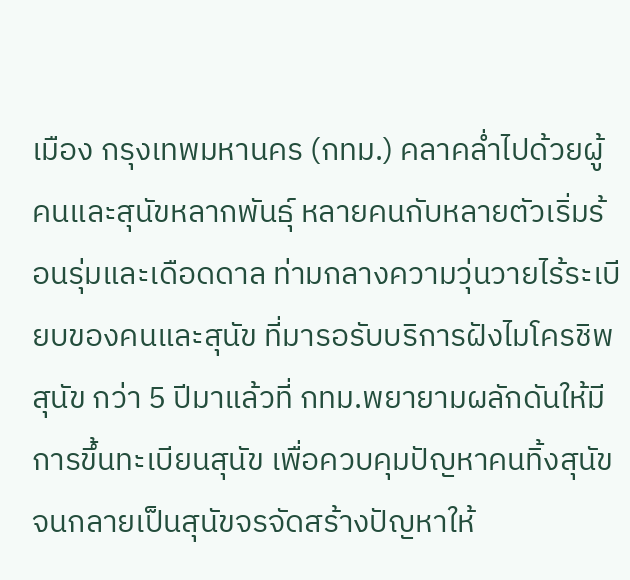เมือง กรุงเทพมหานคร (กทม.) คลาคล่ำไปด้วยผู้คนและสุนัขหลากพันธุ์ หลายคนกับหลายตัวเริ่มร้อนรุ่มและเดือดดาล ท่ามกลางความวุ่นวายไร้ระเบียบของคนและสุนัข ที่มารอรับบริการฝังไมโครชิพสุนัข กว่า 5 ปีมาแล้วที่ กทม.พยายามผลักดันให้มีการขึ้นทะเบียนสุนัข เพื่อควบคุมปัญหาคนทิ้งสุนัขจนกลายเป็นสุนัขจรจัดสร้างปัญหาให้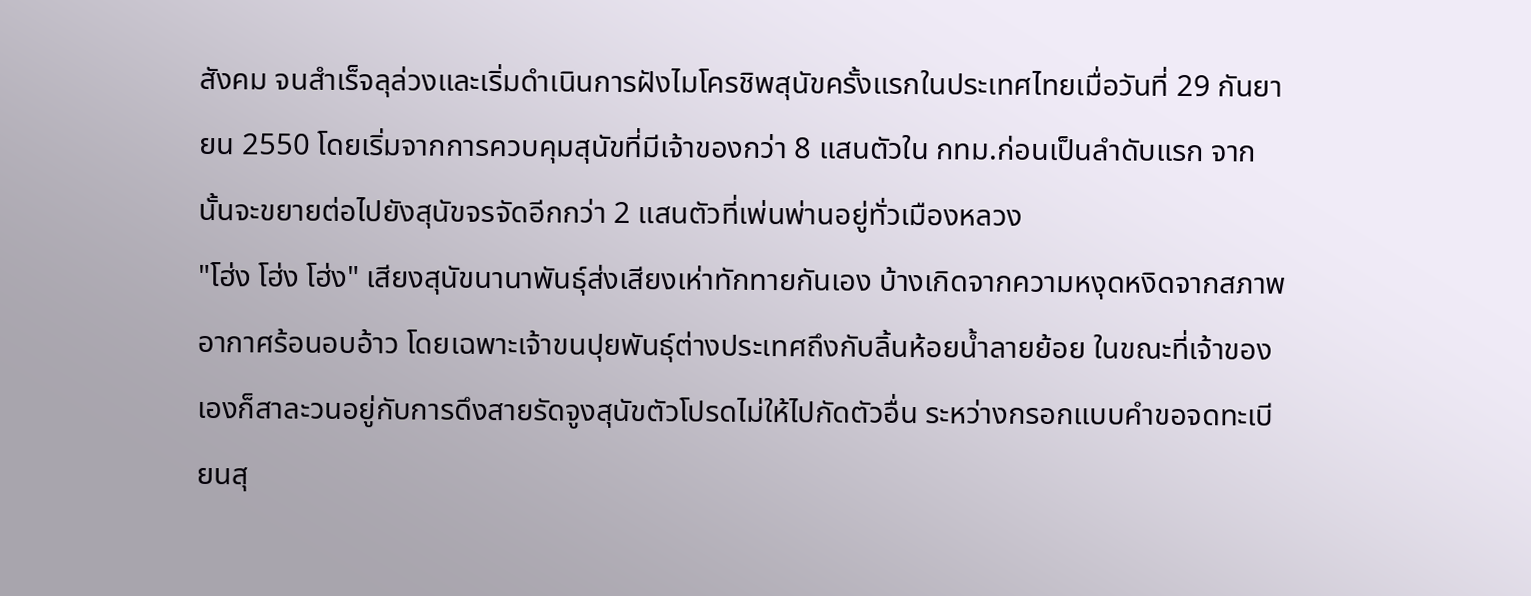สังคม จนสำเร็จลุล่วงและเริ่มดำเนินการฝังไมโครชิพสุนัขครั้งแรกในประเทศไทยเมื่อวันที่ 29 กันยายน 2550 โดยเริ่มจากการควบคุมสุนัขที่มีเจ้าของกว่า 8 แสนตัวใน กทม.ก่อนเป็นลำดับแรก จากนั้นจะขยายต่อไปยังสุนัขจรจัดอีกกว่า 2 แสนตัวที่เพ่นพ่านอยู่ทั่วเมืองหลวง
"โฮ่ง โฮ่ง โฮ่ง" เสียงสุนัขนานาพันธุ์ส่งเสียงเห่าทักทายกันเอง บ้างเกิดจากความหงุดหงิดจากสภาพอากาศร้อนอบอ้าว โดยเฉพาะเจ้าขนปุยพันธุ์ต่างประเทศถึงกับลิ้นห้อยน้ำลายย้อย ในขณะที่เจ้าของเองก็สาละวนอยู่กับการดึงสายรัดจูงสุนัขตัวโปรดไม่ให้ไปกัดตัวอื่น ระหว่างกรอกแบบคำขอจดทะเบียนสุ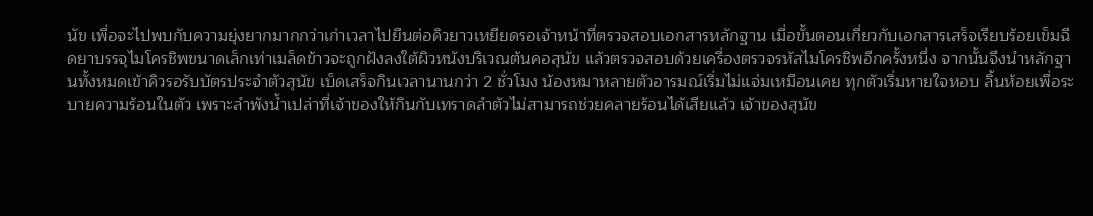นัข เพื่อจะไปพบกับความยุ่งยากมากกว่าเก่าเวลาไปยืนต่อคิวยาวเหยียดรอเจ้าหน้าที่ตรวจสอบเอกสารหลักฐาน เมื่อขั้นตอนเกี่ยวกับเอกสารเสร็จเรียบร้อยเข็มฉีดยาบรรจุไมโครชิพขนาดเล็กเท่าเมล็ดข้าวจะถูกฝังลงใต้ผิวหนังบริเวณต้นคอสุนัข แล้วตรวจสอบด้วยเครื่องตรวจรหัสไมโครชิพอีกครั้งหนึ่ง จากนั้นจึงนำหลักฐานทั้งหมดเข้าคิวรอรับบัตรประจำตัวสุนัข เบ็ดเสร็จกินเวลานานกว่า 2 ชั่วโมง น้องหมาหลายตัวอารมณ์เริ่มไม่แจ่มเหมือนเคย ทุกตัวเริ่มหายใจหอบ ลิ้นห้อยเพื่อระบายความร้อนในตัว เพราะลำพังน้ำเปล่าที่เจ้าของให้กินกับเทราดลำตัวไม่สามารถช่วยคลายร้อนได้เสียแล้ว เจ้าของสุนัข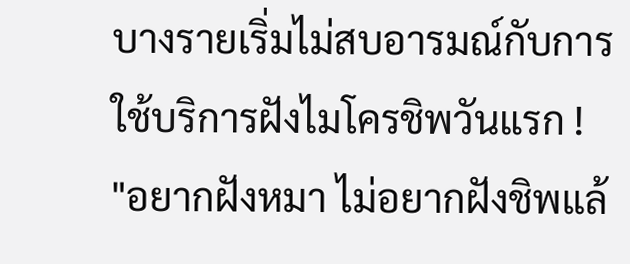บางรายเริ่มไม่สบอารมณ์กับการใช้บริการฝังไมโครชิพวันแรก !
"อยากฝังหมา ไม่อยากฝังชิพแล้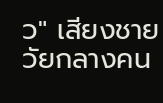ว" เสียงชายวัยกลางคน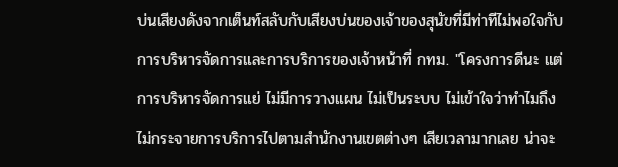บ่นเสียงดังจากเต็นท์สลับกับเสียงบ่นของเจ้าของสุนัขที่มีท่าทีไม่พอใจกับการบริหารจัดการและการบริการของเจ้าหน้าที่ กทม. "โครงการดีนะ แต่การบริหารจัดการแย่ ไม่มีการวางแผน ไม่เป็นระบบ ไม่เข้าใจว่าทำไมถึงไม่กระจายการบริการไปตามสำนักงานเขตต่างๆ เสียเวลามากเลย น่าจะ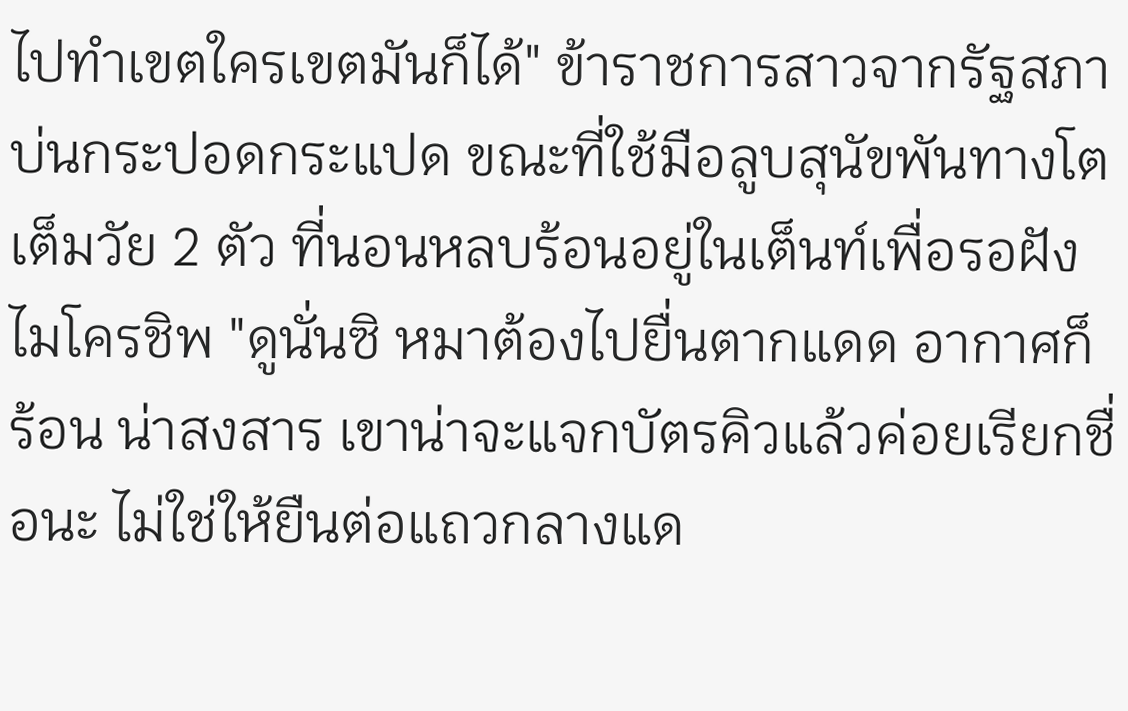ไปทำเขตใครเขตมันก็ได้" ข้าราชการสาวจากรัฐสภาบ่นกระปอดกระแปด ขณะที่ใช้มือลูบสุนัขพันทางโตเต็มวัย 2 ตัว ที่นอนหลบร้อนอยู่ในเต็นท์เพื่อรอฝังไมโครชิพ "ดูนั่นซิ หมาต้องไปยื่นตากแดด อากาศก็ร้อน น่าสงสาร เขาน่าจะแจกบัตรคิวแล้วค่อยเรียกชื่อนะ ไม่ใช่ให้ยืนต่อแถวกลางแด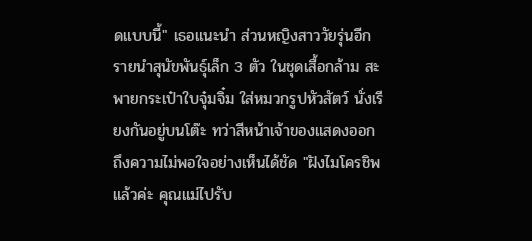ดแบบนี้" เธอแนะนำ ส่วนหญิงสาววัยรุ่นอีกรายนำสุนัขพันธุ์เล็ก 3 ตัว ในชุดเสื้อกล้าม สะพายกระเป๋าใบจุ๋มจิ๋ม ใส่หมวกรูปหัวสัตว์ นั่งเรียงกันอยู่บนโต๊ะ ทว่าสีหน้าเจ้าของแสดงออกถึงความไม่พอใจอย่างเห็นได้ชัด "ฝังไมโครชิพแล้วค่ะ คุณแม่ไปรับ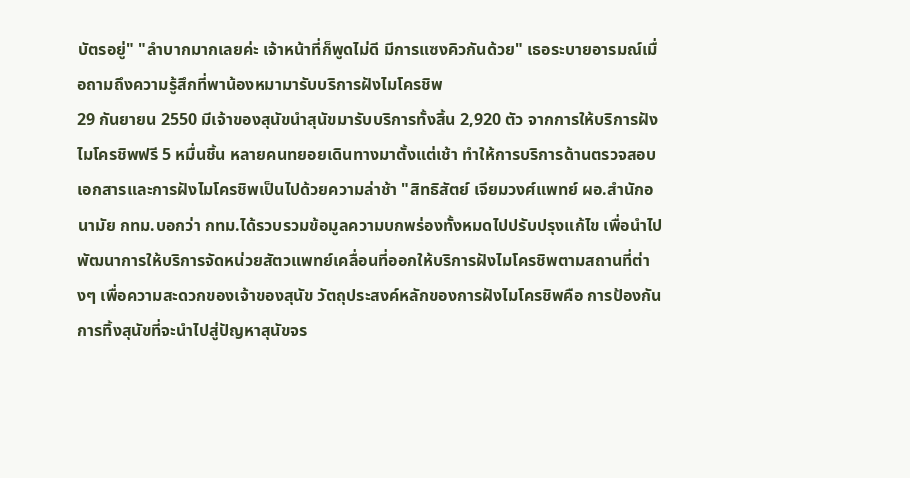บัตรอยู่" "ลำบากมากเลยค่ะ เจ้าหน้าที่ก็พูดไม่ดี มีการแซงคิวกันด้วย" เธอระบายอารมณ์เมื่อถามถึงความรู้สึกที่พาน้องหมามารับบริการฝังไมโครชิพ
29 กันยายน 2550 มีเจ้าของสุนัขนำสุนัขมารับบริการทั้งสิ้น 2,920 ตัว จากการให้บริการฝังไมโครชิพฟรี 5 หมื่นชิ้น หลายคนทยอยเดินทางมาตั้งแต่เช้า ทำให้การบริการด้านตรวจสอบเอกสารและการฝังไมโครชิพเป็นไปด้วยความล่าช้า "สิทธิสัตย์ เจียมวงศ์แพทย์ ผอ.สำนักอนามัย กทม.บอกว่า กทม.ได้รวบรวมข้อมูลความบกพร่องทั้งหมดไปปรับปรุงแก้ไข เพื่อนำไปพัฒนาการให้บริการจัดหน่วยสัตวแพทย์เคลื่อนที่ออกให้บริการฝังไมโครชิพตามสถานที่ต่างๆ เพื่อความสะดวกของเจ้าของสุนัข วัตถุประสงค์หลักของการฝังไมโครชิพคือ การป้องกันการทิ้งสุนัขที่จะนำไปสู่ปัญหาสุนัขจร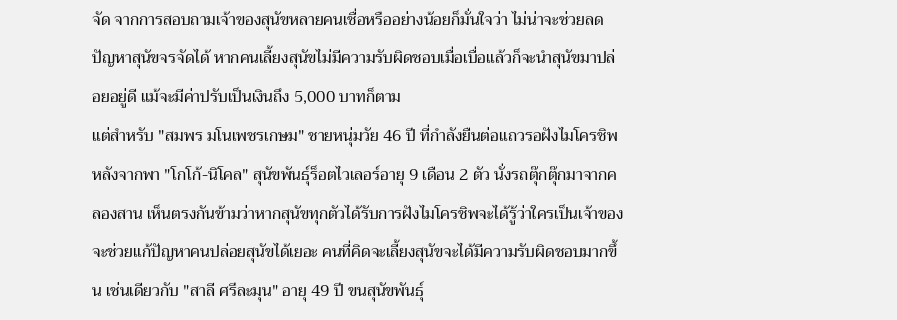จัด จากการสอบถามเจ้าของสุนัขหลายคนเชื่อหรืออย่างน้อยก็มั่นใจว่า ไม่น่าจะช่วยลดปัญหาสุนัขจรจัดได้ หากคนเลี้ยงสุนัขไม่มีความรับผิดชอบเมื่อเบื่อแล้วก็จะนำสุนัขมาปล่อยอยู่ดี แม้จะมีค่าปรับเป็นเงินถึง 5,000 บาทก็ตาม
แต่สำหรับ "สมพร มโนเพชรเกษม" ชายหนุ่มวัย 46 ปี ที่กำลังยืนต่อแถวรอฝังไมโครชิพ หลังจากพา "โกโก้-นิโคล" สุนัขพันธุ์ร็อตไวเลอร์อายุ 9 เดือน 2 ตัว นั่งรถตุ๊กตุ๊กมาจากคลองสาน เห็นตรงกันข้ามว่าหากสุนัขทุกตัวได้รับการฝังไมโครชิพจะได้รู้ว่าใครเป็นเจ้าของ จะช่วยแก้ปัญหาคนปล่อยสุนัขได้เยอะ คนที่คิดจะเลี้ยงสุนัขจะได้มีความรับผิดชอบมากขึ้น เช่นเดียวกับ "สาลี ศรีละมุน" อายุ 49 ปี ขนสุนัขพันธุ์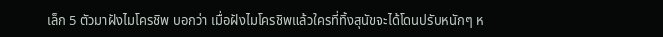เล็ก 5 ตัวมาฝังไมโครชิพ บอกว่า เมื่อฝังไมโครชิพแล้วใครที่ทิ้งสุนัขจะได้โดนปรับหนักๆ ห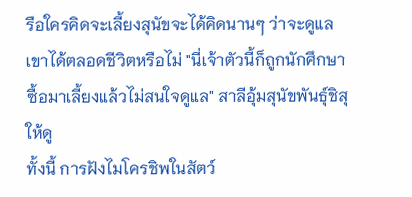รือใครคิดจะเลี้ยงสุนัขจะได้คิดนานๆ ว่าจะดูแลเขาได้ตลอดชีวิตหรือไม่ "นี่เจ้าตัวนี้ก็ถูกนักศึกษาซื้อมาเลี้ยงแล้วไม่สนใจดูแล" สาลีอุ้มสุนัขพันธุ์ชิสุให้ดู
ทั้งนี้ การฝังไมโครชิพในสัตว์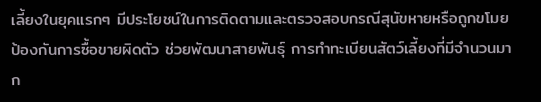เลี้ยงในยุคแรกๆ มีประโยชน์ในการติดตามและตรวจสอบกรณีสุนัขหายหรือถูกขโมย ป้องกันการซื้อขายผิดตัว ช่วยพัฒนาสายพันธุ์ การทำทะเบียนสัตว์เลี้ยงที่มีจำนวนมาก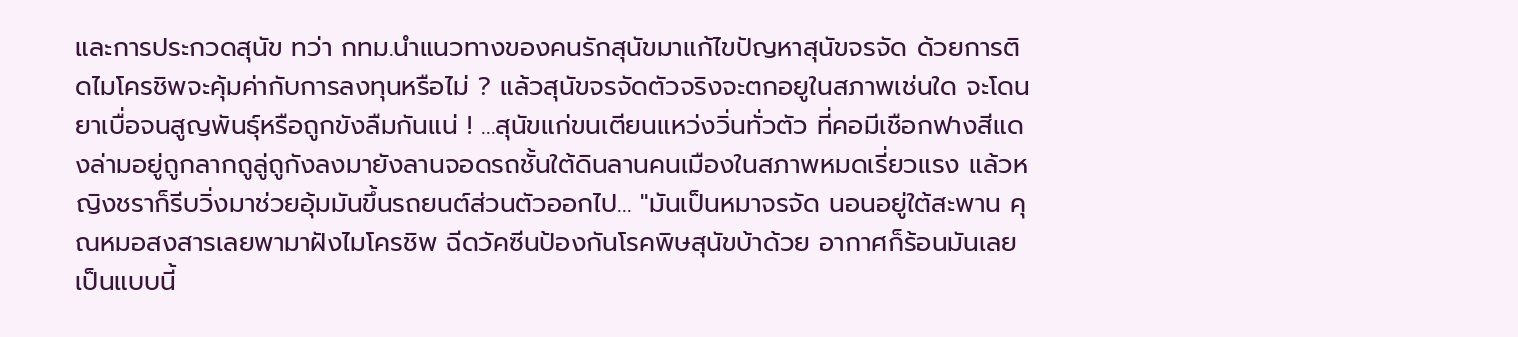และการประกวดสุนัข ทว่า กทม.นำแนวทางของคนรักสุนัขมาแก้ไขปัญหาสุนัขจรจัด ด้วยการติดไมโครชิพจะคุ้มค่ากับการลงทุนหรือไม่ ? แล้วสุนัขจรจัดตัวจริงจะตกอยูในสภาพเช่นใด จะโดนยาเบื่อจนสูญพันธุ์หรือถูกขังลืมกันแน่ ! ...สุนัขแก่ขนเตียนแหว่งวิ่นทั่วตัว ที่คอมีเชือกฟางสีแดงล่ามอยู่ถูกลากถูลู่ถูกังลงมายังลานจอดรถชั้นใต้ดินลานคนเมืองในสภาพหมดเรี่ยวแรง แล้วหญิงชราก็รีบวิ่งมาช่วยอุ้มมันขึ้นรถยนต์ส่วนตัวออกไป... "มันเป็นหมาจรจัด นอนอยู่ใต้สะพาน คุณหมอสงสารเลยพามาฝังไมโครชิพ ฉีดวัคซีนป้องกันโรคพิษสุนัขบ้าด้วย อากาศก็ร้อนมันเลยเป็นแบบนี้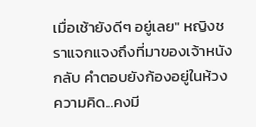เมื่อเช้ายังดีๆ อยู่เลย" หญิงชราแจกแจงถึงที่มาของเจ้าหนังกลับ คำตอบยังก้องอยู่ในห้วงความคิด...คงมี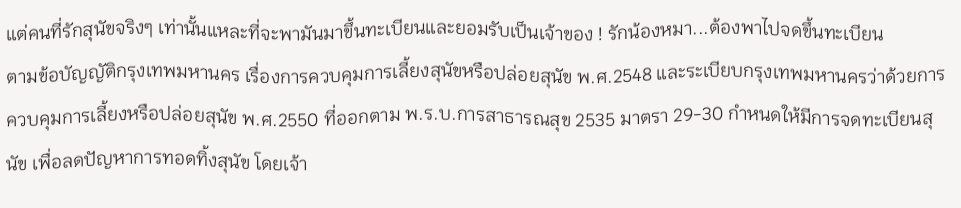แต่คนที่รักสุนัขจริงๆ เท่านั้นแหละที่จะพามันมาขึ้นทะเบียนและยอมรับเป็นเจ้าของ ! รักน้องหมา...ต้องพาไปจดขึ้นทะเบียน
ตามข้อบัญญัติกรุงเทพมหานคร เรื่องการควบคุมการเลี้ยงสุนัขหรือปล่อยสุนัข พ.ศ.2548 และระเบียบกรุงเทพมหานครว่าด้วยการควบคุมการเลี้ยงหรือปล่อยสุนัข พ.ศ.2550 ที่ออกตาม พ.ร.บ.การสาธารณสุข 2535 มาตรา 29-30 กำหนดให้มีการจดทะเบียนสุนัข เพื่อลดปัญหาการทอดทิ้งสุนัข โดยเจ้า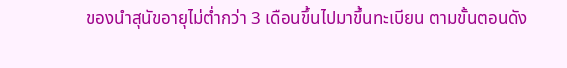ของนำสุนัขอายุไม่ต่ำกว่า 3 เดือนขึ้นไปมาขึ้นทะเบียน ตามขั้นตอนดัง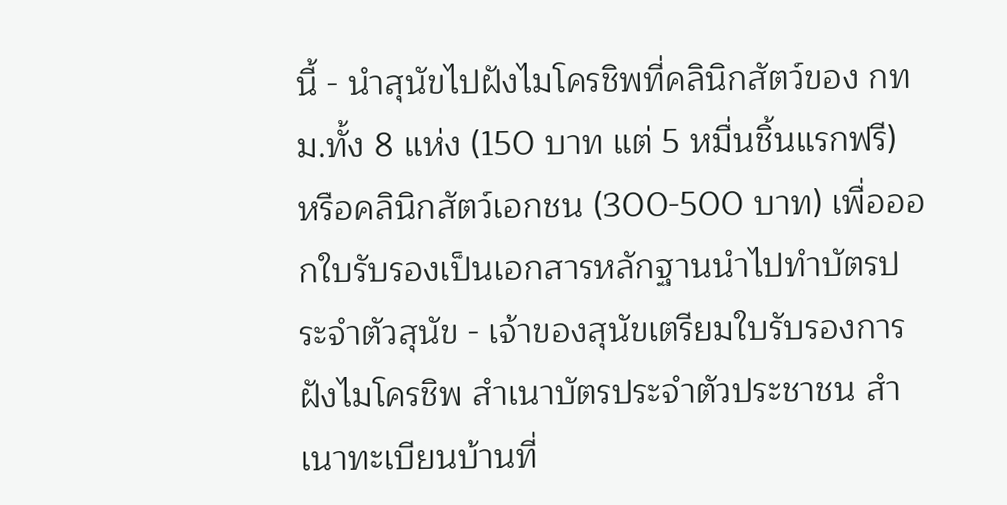นี้ - นำสุนัขไปฝังไมโครชิพที่คลินิกสัตว์ของ กทม.ทั้ง 8 แห่ง (150 บาท แต่ 5 หมื่นชิ้นแรกฟรี) หรือคลินิกสัตว์เอกชน (300-500 บาท) เพื่อออกใบรับรองเป็นเอกสารหลักฐานนำไปทำบัตรประจำตัวสุนัข - เจ้าของสุนัขเตรียมใบรับรองการฝังไมโครชิพ สำเนาบัตรประจำตัวประชาชน สำเนาทะเบียนบ้านที่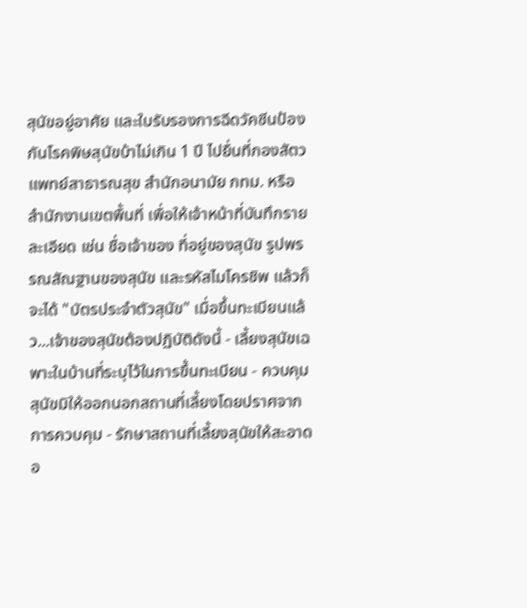สุนัขอยู่อาศัย และใบรับรองการฉีดวัคซีนป้องกันโรคพิษสุนัขบ้าไม่เกิน 1 ปี ไปยื่นที่กองสัตวแพทย์สาธารณสุข สำนักอนามัย กทม. หรือสำนักงานเขตพื้นที่ เพื่อให้เจ้าหน้าที่บันทึกรายละเอียด เช่น ชื่อเจ้าของ ที่อยู่ของสุนัข รูปพรรณสัณฐานของสุนัข และรหัสไมโครชิพ แล้วก็จะได้ "บัตรประจำตัวสุนัข" เมื่อขึ้นทะเบียนแล้ว...เจ้าของสุนัขต้องปฏิบัติดังนี้ - เลี้ยงสุนัขเฉพาะในบ้านที่ระบุไว้ในการขึ้นทะเบียน - ควบคุมสุนัขมิให้ออกนอกสถานที่เลี้ยงโดยปราศจากการควบคุม - รักษาสถานที่เลี้ยงสุนัขให้สะอาดอ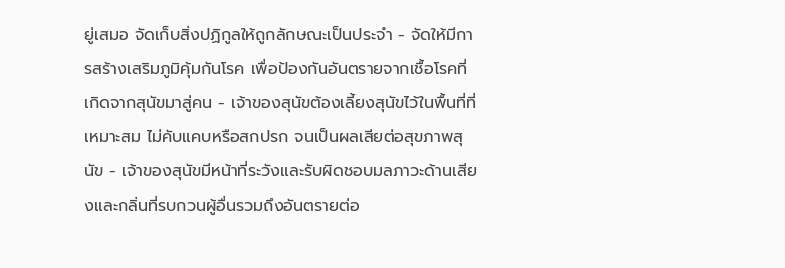ยู่เสมอ จัดเก็บสิ่งปฏิกูลให้ถูกลักษณะเป็นประจำ - จัดให้มีการสร้างเสริมภูมิคุ้มกันโรค เพื่อป้องกันอันตรายจากเชื้อโรคที่เกิดจากสุนัขมาสู่คน - เจ้าของสุนัขต้องเลี้ยงสุนัขไว้ในพื้นที่ที่เหมาะสม ไม่คับแคบหรือสกปรก จนเป็นผลเสียต่อสุขภาพสุนัข - เจ้าของสุนัขมีหน้าที่ระวังและรับผิดชอบมลภาวะด้านเสียงและกลิ่นที่รบกวนผู้อื่นรวมถึงอันตรายต่อ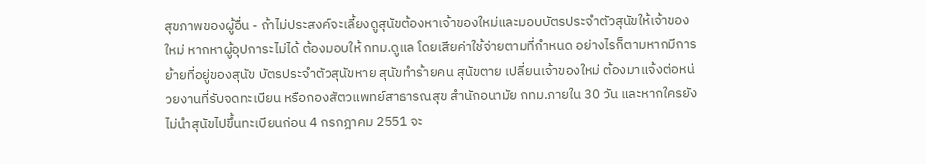สุขภาพของผู้อื่น - ถ้าไม่ประสงค์จะเลี้ยงดูสุนัขต้องหาเจ้าของใหม่และมอบบัตรประจำตัวสุนัขให้เจ้าของใหม่ หากหาผู้อุปการะไม่ได้ ต้องมอบให้ กทม.ดูแล โดยเสียค่าใช้จ่ายตามที่กำหนด อย่างไรก็ตามหากมีการย้ายที่อยู่ของสุนัข บัตรประจำตัวสุนัขหาย สุนัขทำร้ายคน สุนัขตาย เปลี่ยนเจ้าของใหม่ ต้องมาแจ้งต่อหน่วยงานที่รับจดทะเบียน หรือกองสัตวแพทย์สาธารณสุข สำนักอนามัย กทม.ภายใน 30 วัน และหากใครยังไม่นำสุนัขไปขึ้นทะเบียนก่อน 4 กรกฎาคม 2551 จะ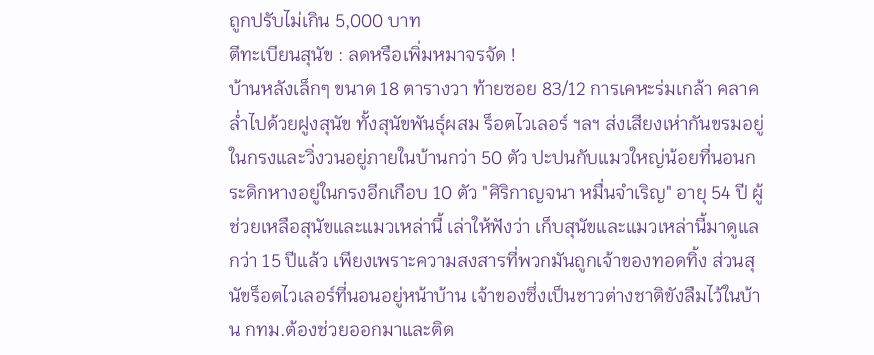ถูกปรับไม่เกิน 5,000 บาท
ตีทะเบียนสุนัข : ลดหรือเพิ่มหมาจรจัด !
บ้านหลังเล็กๆ ขนาด 18 ตารางวา ท้ายซอย 83/12 การเคหะร่มเกล้า คลาคล่ำไปด้วยฝูงสุนัข ทั้งสุนัขพันธุ์ผสม ร็อตไวเลอร์ ฯลฯ ส่งเสียงเห่ากันขรมอยู่ในกรงและวิ่งวนอยู่ภายในบ้านกว่า 50 ตัว ปะปนกับแมวใหญ่น้อยที่นอนกระดิกหางอยู่ในกรงอีกเกือบ 10 ตัว "ศิริกาญจนา หมื่นจำเริญ" อายุ 54 ปี ผู้ช่วยเหลือสุนัขและแมวเหล่านี้ เล่าให้ฟังว่า เก็บสุนัขและแมวเหล่านี้มาดูแลกว่า 15 ปีแล้ว เพียงเพราะความสงสารที่พวกมันถูกเจ้าของทอดทิ้ง ส่วนสุนัขร็อตไวเลอร์ที่นอนอยู่หน้าบ้าน เจ้าของซึ่งเป็นชาวต่างชาติขังลืมไว้ในบ้าน กทม.ต้องช่วยออกมาและติด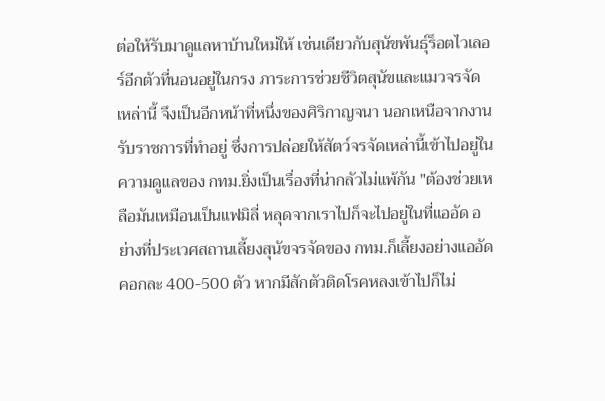ต่อให้รับมาดูแลหาบ้านใหม่ให้ เช่นเดียวกับสุนัขพันธุ์ร็อตไวเลอร์อีกตัวที่นอนอยู่ในกรง ภาระการช่วยชีวิตสุนัขและแมวจรจัดเหล่านี้ จึงเป็นอีกหน้าที่หนึ่งของศิริกาญจนา นอกเหนือจากงานรับราชการที่ทำอยู่ ซึ่งการปล่อยให้สัตว์จรจัดเหล่านี้เข้าไปอยู่ในความดูแลของ กทม.ยิ่งเป็นเรื่องที่น่ากลัวไม่แพ้กัน "ต้องช่วยเหลือมันเหมือนเป็นแฟมิลี่ หลุดจากเราไปก็จะไปอยู่ในที่แออัด อย่างที่ประเวศสถานเลี้ยงสุนัขจรจัดของ กทม.ก็เลี้ยงอย่างแออัดคอกละ 400-500 ตัว หากมีสักตัวติดโรคหลงเข้าไปก็ไม่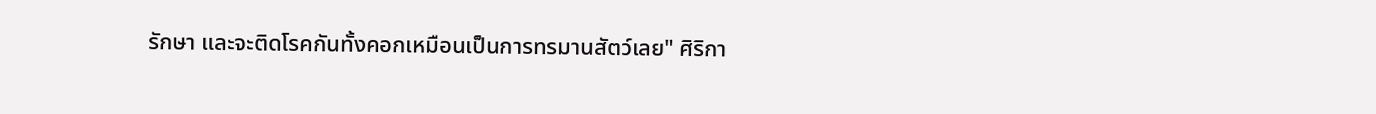รักษา และจะติดโรคกันทั้งคอกเหมือนเป็นการทรมานสัตว์เลย" ศิริกา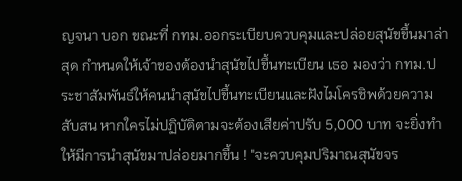ญจนา บอก ขณะที่ กทม.ออกระเบียบควบคุมและปล่อยสุนัขขึ้นมาล่าสุด กำหนดให้เจ้าของต้องนำสุนัขไปขึ้นทะเบียน เธอ มองว่า กทม.ประชาสัมพันธ์ให้คนนำสุนัขไปขึ้นทะเบียนและฝังไมโครชิพด้วยความสับสน หากใครไม่ปฏิบัติตามจะต้องเสียค่าปรับ 5,000 บาท จะยิ่งทำให้มีการนำสุนัขมาปล่อยมากขึ้น ! "จะควบคุมปริมาณสุนัขจร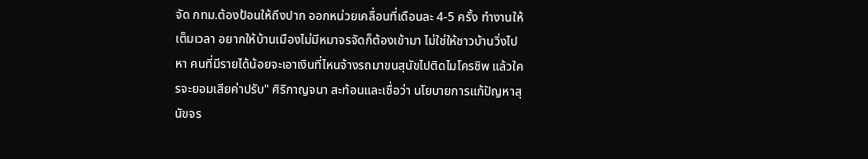จัด กทม.ต้องป้อนให้ถึงปาก ออกหน่วยเคลื่อนที่เดือนละ 4-5 ครั้ง ทำงานให้เต็มเวลา อยากให้บ้านเมืองไม่มีหมาจรจัดก็ต้องเข้ามา ไม่ใช่ให้ชาวบ้านวิ่งไปหา คนที่มีรายได้น้อยจะเอาเงินที่ไหนจ้างรถมาขนสุนัขไปติดไมโครชิพ แล้วใครจะยอมเสียค่าปรับ" ศิริกาญจนา สะท้อนและเชื่อว่า นโยบายการแก้ปัญหาสุนัขจร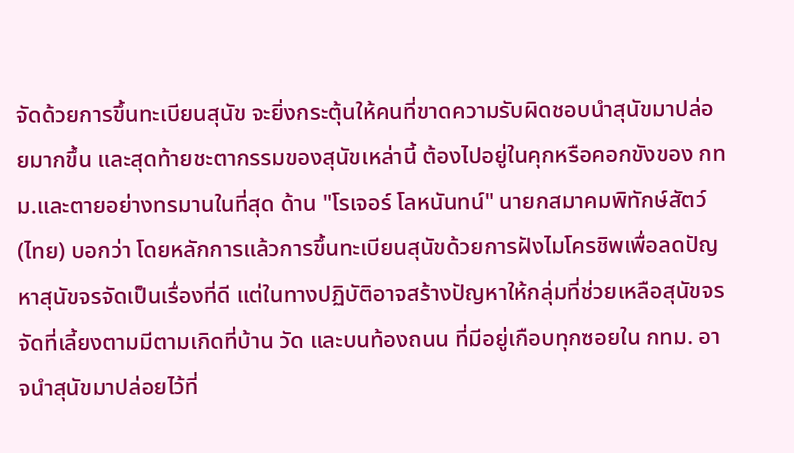จัดด้วยการขึ้นทะเบียนสุนัข จะยิ่งกระตุ้นให้คนที่ขาดความรับผิดชอบนำสุนัขมาปล่อยมากขึ้น และสุดท้ายชะตากรรมของสุนัขเหล่านี้ ต้องไปอยู่ในคุกหรือคอกขังของ กทม.และตายอย่างทรมานในที่สุด ด้าน "โรเจอร์ โลหนันทน์" นายกสมาคมพิทักษ์สัตว์ (ไทย) บอกว่า โดยหลักการแล้วการขึ้นทะเบียนสุนัขด้วยการฝังไมโครชิพเพื่อลดปัญหาสุนัขจรจัดเป็นเรื่องที่ดี แต่ในทางปฏิบัติอาจสร้างปัญหาให้กลุ่มที่ช่วยเหลือสุนัขจรจัดที่เลี้ยงตามมีตามเกิดที่บ้าน วัด และบนท้องถนน ที่มีอยู่เกือบทุกซอยใน กทม. อาจนำสุนัขมาปล่อยไว้ที่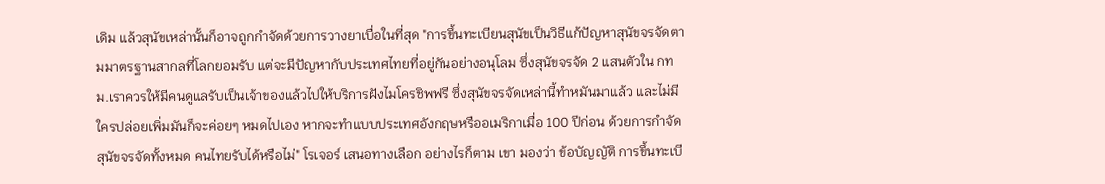เดิม แล้วสุนัขเหล่านั้นก็อาจถูกกำจัดด้วยการวางยาเบื่อในที่สุด "การขึ้นทะเบียนสุนัขเป็นวิธีแก้ปัญหาสุนัขจรจัดตามมาตรฐานสากลที่โลกยอมรับ แต่จะมีปัญหากับประเทศไทยที่อยู่กันอย่างอนุโลม ซึ่งสุนัขจรจัด 2 แสนตัวใน กทม.เราควรให้มีคนดูแลรับเป็นเจ้าของแล้วไปให้บริการฝังไมโครชิพฟรี ซึ่งสุนัขจรจัดเหล่านี้ทำหมันมาแล้ว และไม่มีใครปล่อยเพิ่มมันก็จะค่อยๆ หมดไปเอง หากจะทำแบบประเทศอังกฤษหรืออเมริกาเมื่อ 100 ปีก่อน ด้วยการกำจัดสุนัขจรจัดทั้งหมด คนไทยรับได้หรือไม่" โรเจอร์ เสนอทางเลือก อย่างไรก็ตาม เขา มองว่า ข้อบัญญัติ การขึ้นทะเบี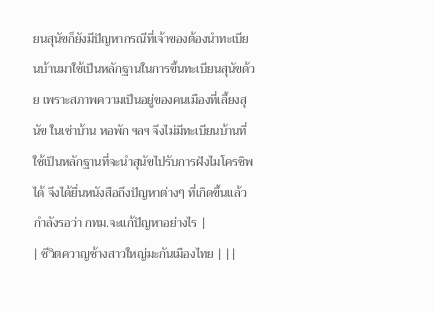ยนสุนัขก็ยังมีปัญหากรณีที่เจ้าของต้องนำทะเบียนบ้านมาใช้เป็นหลักฐานในการขึ้นทะเบียนสุนัขด้วย เพราะสภาพความเป็นอยู่ของคนเมืองที่เลี้ยงสุนัข ในเช่าบ้าน หอพัก ฯลฯ จึงไม่มีทะเบียนบ้านที่ใช้เป็นหลักฐานที่จะนำสุนัขไปรับการฝังไมโครชิพได้ จึงได้ยื่นหนังสือถึงปัญหาต่างๆ ที่เกิดขึ้นแล้ว กำลังรอว่า กทม.จะแก้ปัญหาอย่างไร |
| ชีวิตควาญช้างสาวใหญ่มะกันเมืองไทย | ||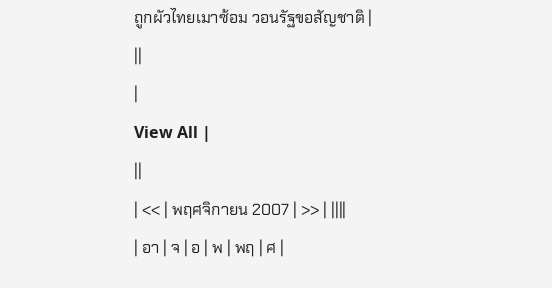ถูกผัวไทยเมาซ้อม วอนรัฐขอสัญชาติ |
||
|
View All |
||
| << | พฤศจิกายน 2007 | >> | ||||
| อา | จ | อ | พ | พฤ | ศ |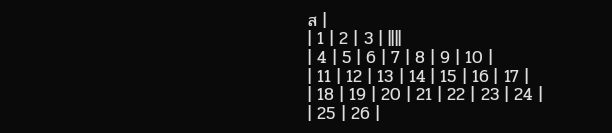ส |
| 1 | 2 | 3 | ||||
| 4 | 5 | 6 | 7 | 8 | 9 | 10 |
| 11 | 12 | 13 | 14 | 15 | 16 | 17 |
| 18 | 19 | 20 | 21 | 22 | 23 | 24 |
| 25 | 26 |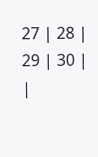27 | 28 | 29 | 30 | |